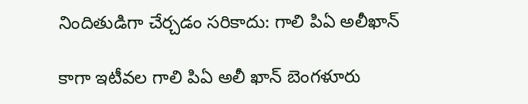నిందితుడిగా చేర్చడం సరికాదు: గాలి పిఏ అలీఖాన్

కాగా ఇటీవల గాలి పిఏ అలీ ఖాన్ బెంగళూరు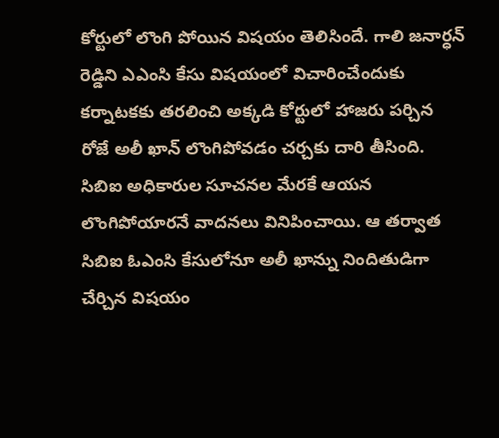కోర్టులో లొంగి పోయిన విషయం తెలిసిందే. గాలి జనార్ధన్ రెడ్డిని ఎఎంసి కేసు విషయంలో విచారించేందుకు కర్నాటకకు తరలించి అక్కడి కోర్టులో హాజరు పర్చిన రోజే అలీ ఖాన్ లొంగిపోవడం చర్చకు దారి తీసింది. సిబిఐ అధికారుల సూచనల మేరకే ఆయన లొంగిపోయారనే వాదనలు వినిపించాయి. ఆ తర్వాత సిబిఐ ఓఎంసి కేసులోనూ అలీ ఖాన్ను నిందితుడిగా చేర్చిన విషయం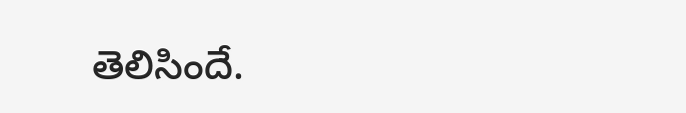తెలిసిందే.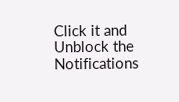Click it and Unblock the Notifications